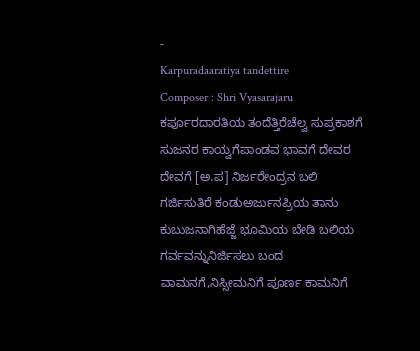-
Karpuradaaratiya tandettire
Composer : Shri Vyasarajaru ಕರ್ಪೂರದಾರತಿಯ ತಂದೆತ್ತಿರೆಚೆಲ್ವ ಸುಪ್ರಕಾಶಗೆ ಸುಜನರ ಕಾಯ್ವಗೆಪಾಂಡವ ಭಾವಗೆ ದೇವರ ದೇವಗೆ [ಅ.ಪ] ನಿರ್ಜರೇಂದ್ರನ ಬಲಿ ಗರ್ಜಿಸುತಿರೆ ಕಂಡುಅರ್ಜುನಪ್ರಿಯ ತಾನು ಕುಬುಜನಾಗಿಹೆಜ್ಜೆ ಭೂಮಿಯ ಬೇಡಿ ಬಲಿಯ ಗರ್ವವನ್ನುನಿರ್ಜಿಸಲು ಬಂದ ವಾಮನಗೆ,ನಿಸ್ಸೀಮನಿಗೆ ಪೂರ್ಣ ಕಾಮನಿಗೆ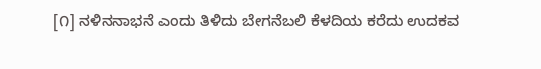[೧] ನಳಿನನಾಭನೆ ಎಂದು ತಿಳಿದು ಬೇಗನೆಬಲಿ ಕೆಳದಿಯ ಕರೆದು ಉದಕವ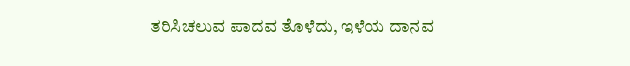ತರಿಸಿಚಲುವ ಪಾದವ ತೊಳೆದು, ಇಳೆಯ ದಾನವ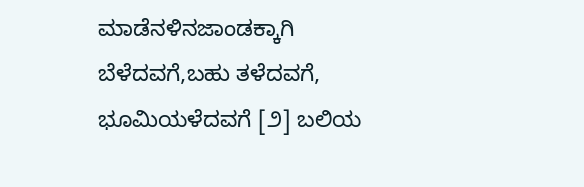ಮಾಡೆನಳಿನಜಾಂಡಕ್ಕಾಗಿ ಬೆಳೆದವಗೆ,ಬಹು ತಳೆದವಗೆ, ಭೂಮಿಯಳೆದವಗೆ [೨] ಬಲಿಯ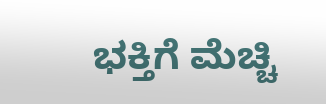ಭಕ್ತಿಗೆ ಮೆಚ್ಚಿ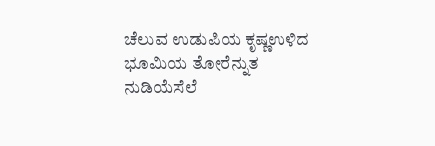ಚೆಲುವ ಉಡುಪಿಯ ಕೃಷ್ಣಉಳಿದ ಭೂಮಿಯ ತೋರೆನ್ನುತ ನುಡಿಯೆಸೆಲೆ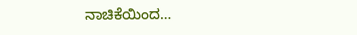ನಾಚಿಕೆಯಿಂದ…